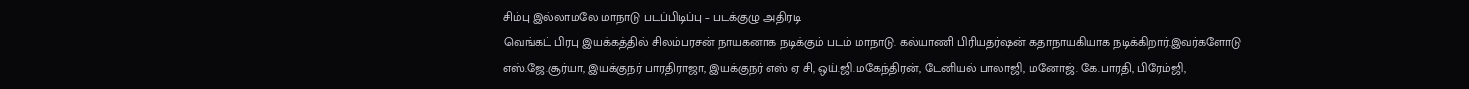சிம்பு இல்லாமலே மாநாடு படப்பிடிப்பு – படக்குழு அதிரடி
வெங்கட் பிரபு இயக்கத்தில் சிலம்பரசன் நாயகனாக நடிக்கும் படம் மாநாடு. கல்யாணி பிரியதர்ஷன் கதாநாயகியாக நடிக்கிறார்.இவர்களோடு எஸ்.ஜே.சூர்யா, இயக்குநர் பாரதிராஜா, இயக்குநர் எஸ் ஏ சி, ஒய்.ஜி.மகேந்திரன், டேனியல் பாலாஜி, மனோஜ். கே.பாரதி, பிரேம்ஜி,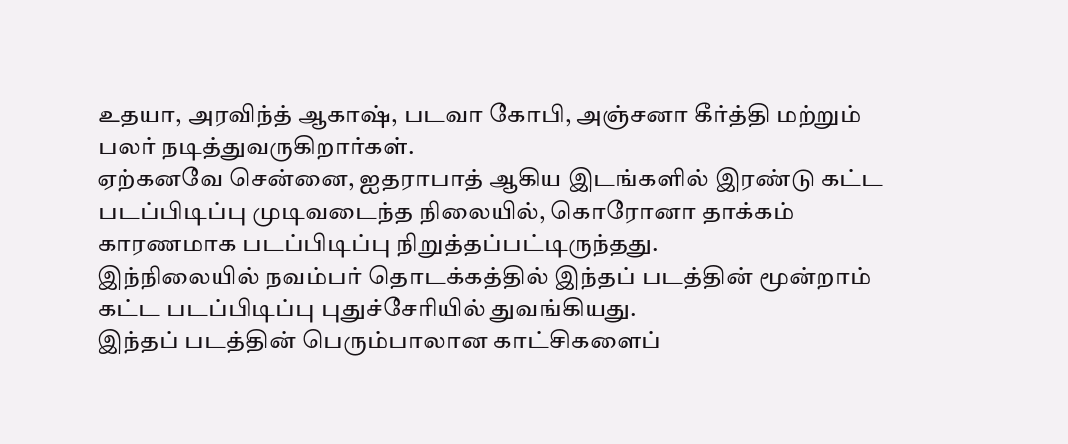உதயா, அரவிந்த் ஆகாஷ், படவா கோபி, அஞ்சனா கீர்த்தி மற்றும் பலர் நடித்துவருகிறார்கள்.
ஏற்கனவே சென்னை, ஐதராபாத் ஆகிய இடங்களில் இரண்டு கட்ட படப்பிடிப்பு முடிவடைந்த நிலையில், கொரோனா தாக்கம் காரணமாக படப்பிடிப்பு நிறுத்தப்பட்டிருந்தது.
இந்நிலையில் நவம்பர் தொடக்கத்தில் இந்தப் படத்தின் மூன்றாம் கட்ட படப்பிடிப்பு புதுச்சேரியில் துவங்கியது.
இந்தப் படத்தின் பெரும்பாலான காட்சிகளைப்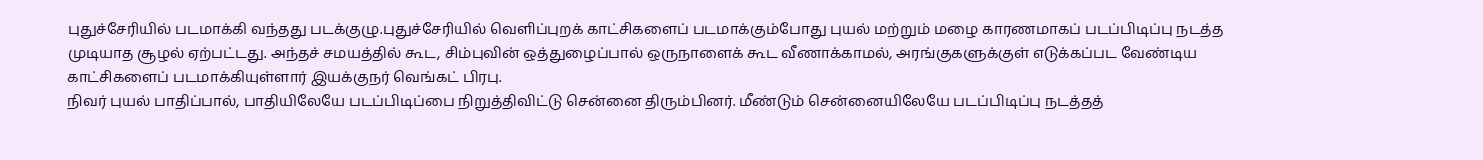புதுச்சேரியில் படமாக்கி வந்தது படக்குழு.புதுச்சேரியில் வெளிப்புறக் காட்சிகளைப் படமாக்கும்போது புயல் மற்றும் மழை காரணமாகப் படப்பிடிப்பு நடத்த முடியாத சூழல் ஏற்பட்டது. அந்தச் சமயத்தில் கூட, சிம்புவின் ஒத்துழைப்பால் ஒருநாளைக் கூட வீணாக்காமல், அரங்குகளுக்குள் எடுக்கப்பட வேண்டிய காட்சிகளைப் படமாக்கியுள்ளார் இயக்குநர் வெங்கட் பிரபு.
நிவர் புயல் பாதிப்பால், பாதியிலேயே படப்பிடிப்பை நிறுத்திவிட்டு சென்னை திரும்பினர். மீண்டும் சென்னையிலேயே படப்பிடிப்பு நடத்தத்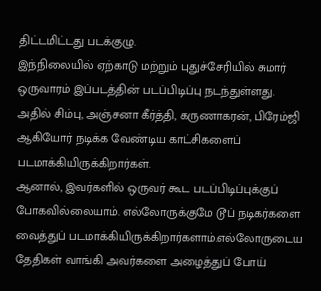திட்டமிட்டது படக்குழு.
இந்நிலையில் ஏற்காடு மற்றும் புதுச்சேரியில் சுமார் ஒருவாரம் இப்படத்தின் படப்பிடிப்பு நடந்துள்ளது.
அதில் சிம்பு, அஞ்சனா கீர்த்தி, கருணாகரன், பிரேம்ஜி ஆகியோர் நடிக்க வேண்டிய காட்சிகளைப் படமாக்கியிருக்கிறார்கள்.
ஆனால், இவர்களில் ஒருவர் கூட படப்பிடிப்புக்குப் போகவில்லையாம். எல்லோருக்குமே டூப் நடிகர்களை வைத்துப் படமாக்கியிருக்கிறார்களாம்.எல்லோருடைய தேதிகள் வாங்கி அவர்களை அழைத்துப் போய்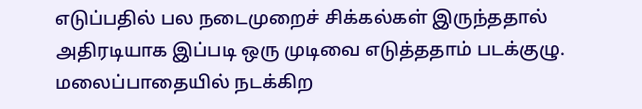எடுப்பதில் பல நடைமுறைச் சிக்கல்கள் இருந்ததால் அதிரடியாக இப்படி ஒரு முடிவை எடுத்ததாம் படக்குழு.
மலைப்பாதையில் நடக்கிற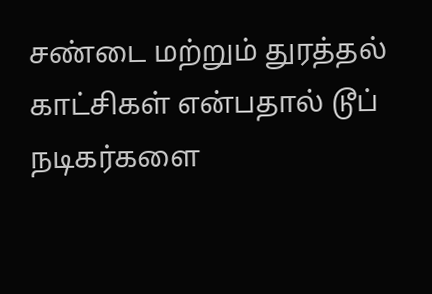சண்டை மற்றும் துரத்தல் காட்சிகள் என்பதால் டூப் நடிகர்களை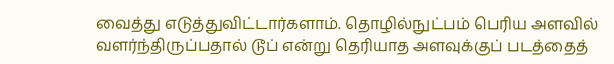வைத்து எடுத்துவிட்டார்களாம். தொழில்நுட்பம் பெரிய அளவில் வளர்ந்திருப்பதால் டூப் என்று தெரியாத அளவுக்குப் படத்தைத்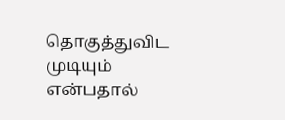தொகுத்துவிட முடியும் என்பதால்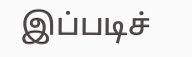இப்படிச்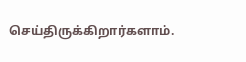செய்திருக்கிறார்களாம்.